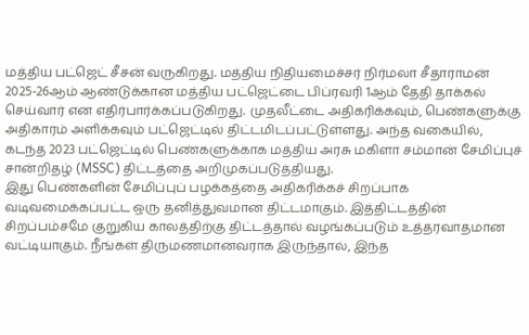மத்திய பட்ஜெட் சீசன் வருகிறது. மத்திய நிதியமைச்சர் நிர்மலா சீதாராமன் 2025-26ஆம் ஆண்டுக்கான மத்திய பட்ஜெட்டை பிப்ரவரி 1ஆம் தேதி தாக்கல் செய்வார் என எதிர்பார்க்கப்படுகிறது. முதலீட்டை அதிகரிக்கவும், பெண்களுக்கு அதிகாரம் அளிக்கவும் பட்ஜெட்டில் திட்டமிடப்பட்டுள்ளது. அந்த வகையில், கடந்த 2023 பட்ஜெட்டில் பெண்களுக்காக மத்திய அரசு மகிளா சம்மான் சேமிப்புச் சான்றிதழ் (MSSC) திட்டத்தை அறிமுகப்படுத்தியது.
இது பெண்களின் சேமிப்புப் பழக்கத்தை அதிகரிக்கச் சிறப்பாக வடிவமைக்கப்பட்ட ஒரு தனித்துவமான திட்டமாகும். இத்திட்டத்தின் சிறப்பம்சமே குறுகிய காலத்திற்கு திட்டத்தால் வழங்கப்படும் உத்தரவாதமான வட்டியாகும். நீங்கள் திருமணமானவராக இருந்தால், இந்த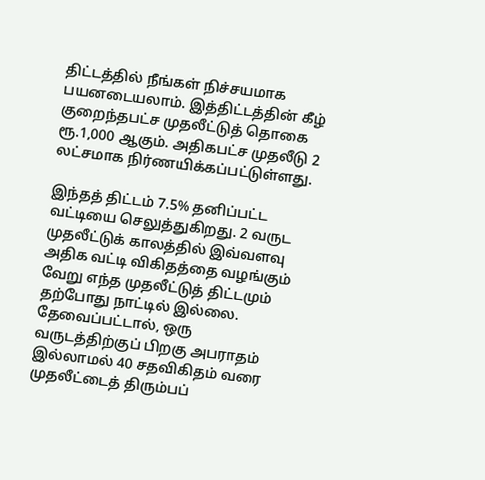திட்டத்தில் நீங்கள் நிச்சயமாக பயனடையலாம். இத்திட்டத்தின் கீழ் குறைந்தபட்ச முதலீட்டுத் தொகை ரூ.1,000 ஆகும். அதிகபட்ச முதலீடு 2 லட்சமாக நிர்ணயிக்கப்பட்டுள்ளது.

இந்தத் திட்டம் 7.5% தனிப்பட்ட வட்டியை செலுத்துகிறது. 2 வருட முதலீட்டுக் காலத்தில் இவ்வளவு அதிக வட்டி விகிதத்தை வழங்கும் வேறு எந்த முதலீட்டுத் திட்டமும் தற்போது நாட்டில் இல்லை. தேவைப்பட்டால், ஒரு வருடத்திற்குப் பிறகு அபராதம் இல்லாமல் 40 சதவிகிதம் வரை முதலீட்டைத் திரும்பப்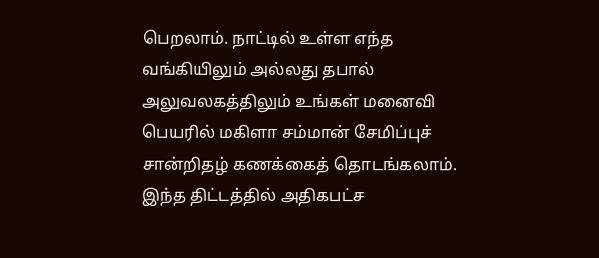பெறலாம். நாட்டில் உள்ள எந்த வங்கியிலும் அல்லது தபால் அலுவலகத்திலும் உங்கள் மனைவி பெயரில் மகிளா சம்மான் சேமிப்புச் சான்றிதழ் கணக்கைத் தொடங்கலாம்.
இந்த திட்டத்தில் அதிகபட்ச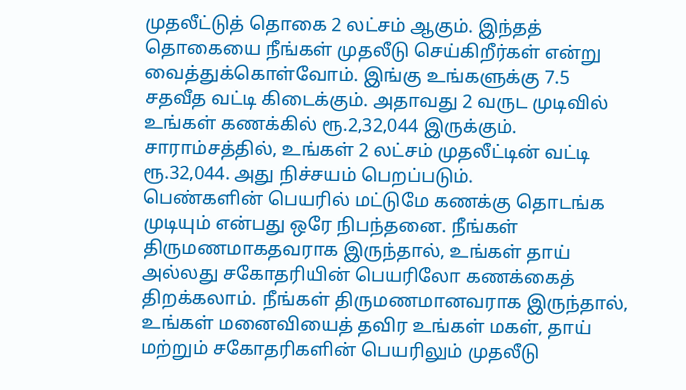முதலீட்டுத் தொகை 2 லட்சம் ஆகும். இந்தத் தொகையை நீங்கள் முதலீடு செய்கிறீர்கள் என்று வைத்துக்கொள்வோம். இங்கு உங்களுக்கு 7.5 சதவீத வட்டி கிடைக்கும். அதாவது 2 வருட முடிவில் உங்கள் கணக்கில் ரூ.2,32,044 இருக்கும். சாராம்சத்தில், உங்கள் 2 லட்சம் முதலீட்டின் வட்டி ரூ.32,044. அது நிச்சயம் பெறப்படும்.
பெண்களின் பெயரில் மட்டுமே கணக்கு தொடங்க முடியும் என்பது ஒரே நிபந்தனை. நீங்கள் திருமணமாகதவராக இருந்தால், உங்கள் தாய் அல்லது சகோதரியின் பெயரிலோ கணக்கைத் திறக்கலாம். நீங்கள் திருமணமானவராக இருந்தால், உங்கள் மனைவியைத் தவிர உங்கள் மகள், தாய் மற்றும் சகோதரிகளின் பெயரிலும் முதலீடு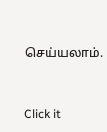செய்யலாம்.


Click it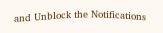and Unblock the Notifications